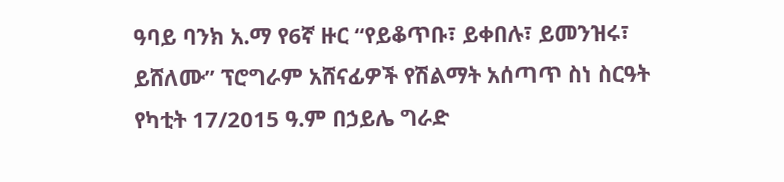ዓባይ ባንክ አ.ማ የ6ኛ ዙር “የይቆጥቡ፣ ይቀበሉ፣ ይመንዝሩ፣ ይሸለሙ” ፕሮግራም አሸናፊዎች የሽልማት አሰጣጥ ስነ ስርዓት የካቲት 17/2015 ዓ.ም በኃይሌ ግራድ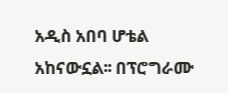አዲስ አበባ ሆቴል አከናውኗል፡፡ በፕሮግራሙ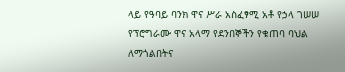ላይ የዓባይ ባንክ ዋና ሥራ አስፈፃሚ አቶ የኃላ ገሠሠ የፕሮግራሙ ዋና አላማ የደንበኞችን የቁጠባ ባህል ለማጎልበትና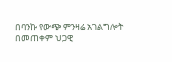በባንኩ የውጭ ምንዛሬ አገልግሎት በመጠቀም ህጋዊ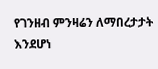የገንዘብ ምንዛሬን ለማበረታታት እንደሆነ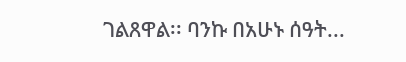ገልጸዋል፡፡ ባንኩ በአሁኑ ሰዓት...